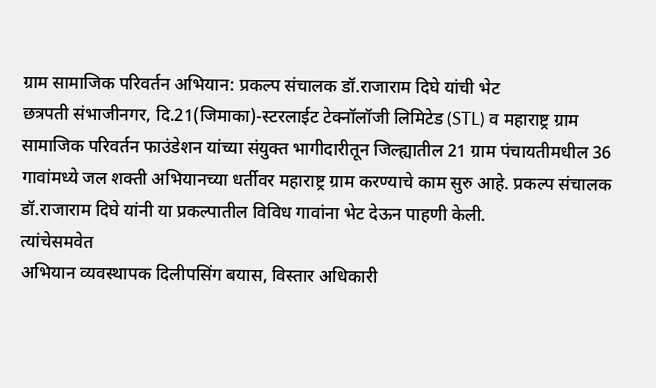ग्राम सामाजिक परिवर्तन अभियान: प्रकल्प संचालक डॉ.राजाराम दिघे यांची भेट
छत्रपती संभाजीनगर, दि.21(जिमाका)-स्टरलाईट टेक्नॉलॉजी लिमिटेड (STL) व महाराष्ट्र ग्राम सामाजिक परिवर्तन फाउंडेशन यांच्या संयुक्त भागीदारीतून जिल्ह्यातील 21 ग्राम पंचायतीमधील 36 गावांमध्ये जल शक्ती अभियानच्या धर्तीवर महाराष्ट्र ग्राम करण्याचे काम सुरु आहे. प्रकल्प संचालक डॉ.राजाराम दिघे यांनी या प्रकल्पातील विविध गावांना भेट देऊन पाहणी केली.
त्यांचेसमवेत
अभियान व्यवस्थापक दिलीपसिंग बयास, विस्तार अधिकारी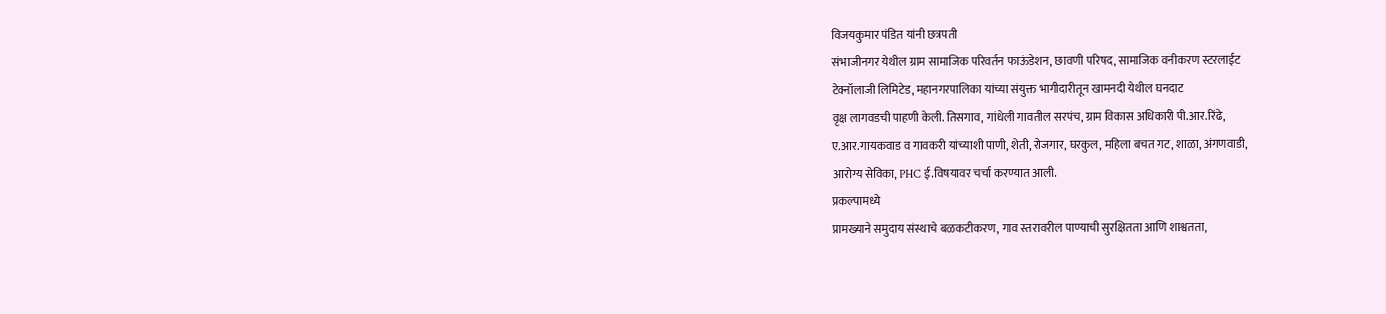विजयकुमार पंडित यांनी छत्रपती
संभाजीनगर येथील ग्राम सामाजिक परिवर्तन फाऊंडेशन, छावणी परिषद, सामाजिक वनीकरण स्टरलाईट
टेक्नॉलाजी लिमिटेड, महानगरपालिका यांच्या संयुक्त भागीदारीतून खामनदी येथील घनदाट
वृक्ष लागवडची पाहणी केली. तिसगाव, गांधेली गावतील सरपंच, ग्राम विकास अधिकारी पी.आर.रिंढे,
ए.आर.गायकवाड व गावकरी यांच्याशी पाणी, शेती, रोजगार, घरकुल, महिला बचत गट, शाळा, अंगणवाडी,
आरोग्य सेविका, PHC ई.विषयावर चर्चा करण्यात आली.
प्रकल्पामध्ये
प्रामख्याने समुदाय संस्थाचे बळकटीकरण, गाव स्तरावरील पाण्याची सुरक्षितता आणि शाश्वतता,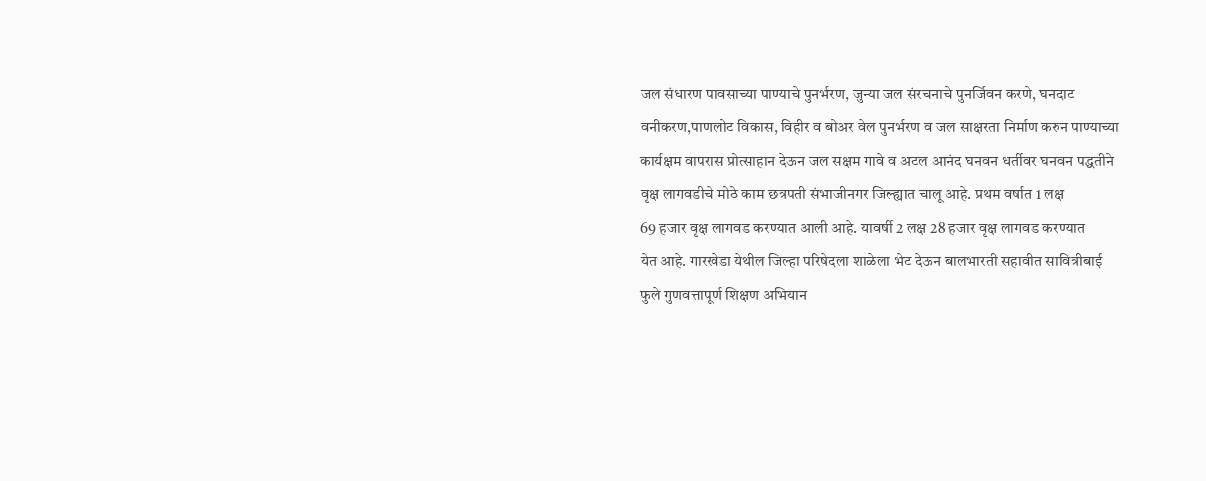जल संधारण पावसाच्या पाण्याचे पुनर्भरण, जुन्या जल संरचनाचे पुनर्जिवन करणे, घनदाट
वनीकरण,पाणलोट विकास, विहीर व बोअर वेल पुनर्भरण व जल साक्षरता निर्माण करुन पाण्याच्या
कार्यक्षम वापरास प्रोत्साहान देऊन जल सक्षम गावे व अटल आनंद घनवन धर्तीवर घनवन पद्धतीने
वृक्ष लागवडीचे मोठे काम छत्रपती संभाजीनगर जिल्ह्यात चालू आहे. प्रथम वर्षात 1 लक्ष
69 हजार वृक्ष लागवड करण्यात आली आहे. यावर्षी 2 लक्ष 28 हजार वृक्ष लागवड करण्यात
येत आहे. गारखेडा येथील जिल्हा परिषेदला शाळेला भेट देऊन बालभारती सहावीत सावित्रीबाई
फुले गुणवत्तापूर्ण शिक्षण अभियान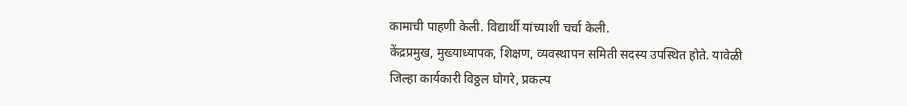कामाची पाहणी केली. विद्यार्थी यांच्याशी चर्चा केली.
केंद्रप्रमुख, मुख्याध्यापक, शिक्षण, व्यवस्थापन समिती सदस्य उपस्थित होते. यावेळी
जिल्हा कार्यकारी विठ्ठल घोगरे, प्रकल्प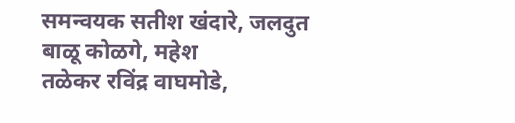समन्वयक सतीश खंदारे, जलदुत बाळू कोळगे, महेश
तळेकर रविंद्र वाघमोडे,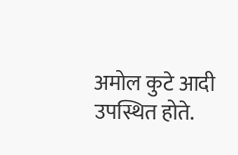अमोल कुटे आदी उपस्थित होते.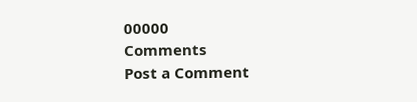00000
Comments
Post a Comment